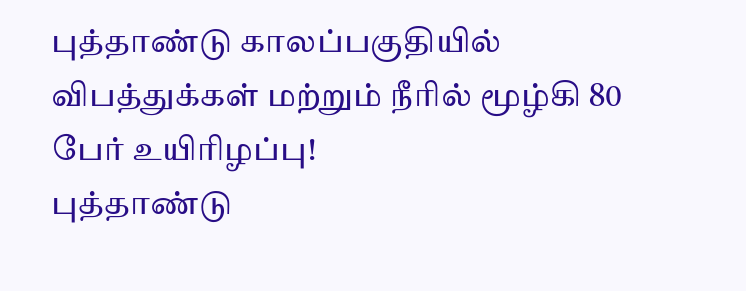புத்தாண்டு காலப்பகுதியில் விபத்துக்கள் மற்றும் நீரில் மூழ்கி 80 பேர் உயிரிழப்பு!
புத்தாண்டு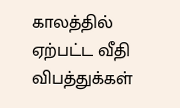காலத்தில் ஏற்பட்ட வீதி விபத்துக்கள்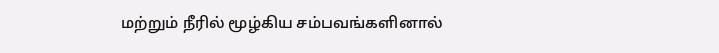மற்றும் நீரில் மூழ்கிய சம்பவங்களினால்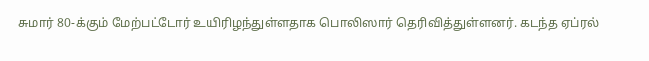சுமார் 80-க்கும் மேற்பட்டோர் உயிரிழந்துள்ளதாக பொலிஸார் தெரிவித்துள்ளனர். கடந்த ஏப்ரல்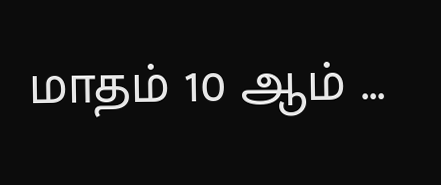மாதம் 10 ஆம் ...